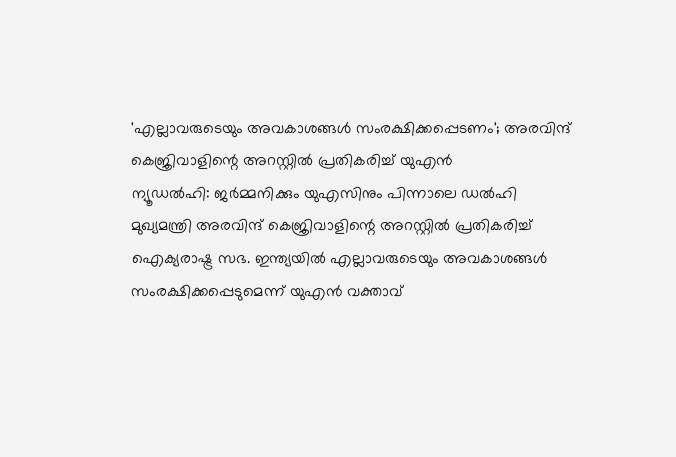'എല്ലാവരുടെയും അവകാശങ്ങൾ സംരക്ഷിക്കപ്പെടണം'; അരവിന്ദ് കെജ്രിവാളിന്റെ അറസ്റ്റിൽ പ്രതികരിച്ച് യുഎൻ
ന്യൂഡൽഹി: ജർമ്മനിക്കും യുഎസിനും പിന്നാലെ ഡൽഹി മുഖ്യമന്ത്രി അരവിന്ദ് കെജ്രിവാളിന്റെ അറസ്റ്റിൽ പ്രതികരിച്ച് ഐക്യരാഷ്ട്ര സഭ. ഇന്ത്യയിൽ എല്ലാവരുടെയും അവകാശങ്ങൾ സംരക്ഷിക്കപ്പെടുമെന്ന് യുഎൻ വക്താവ്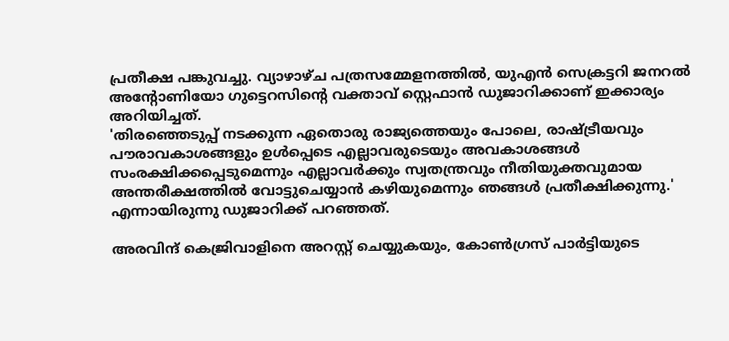പ്രതീക്ഷ പങ്കുവച്ചു. വ്യാഴാഴ്ച പത്രസമ്മേളനത്തിൽ, യുഎൻ സെക്രട്ടറി ജനറൽ അന്റോണിയോ ഗുട്ടെറസിന്റെ വക്താവ് സ്റ്റെഫാൻ ഡുജാറിക്കാണ് ഇക്കാര്യം അറിയിച്ചത്.
'തിരഞ്ഞെടുപ്പ് നടക്കുന്ന ഏതൊരു രാജ്യത്തെയും പോലെ, രാഷ്ട്രീയവും പൗരാവകാശങ്ങളും ഉൾപ്പെടെ എല്ലാവരുടെയും അവകാശങ്ങൾ സംരക്ഷിക്കപ്പെടുമെന്നും എല്ലാവർക്കും സ്വതന്ത്രവും നീതിയുക്തവുമായ അന്തരീക്ഷത്തിൽ വോട്ടുചെയ്യാൻ കഴിയുമെന്നും ഞങ്ങൾ പ്രതീക്ഷിക്കുന്നു.' എന്നായിരുന്നു ഡുജാറിക്ക് പറഞ്ഞത്.

അരവിന്ദ് കെജ്രിവാളിനെ അറസ്റ്റ് ചെയ്യുകയും, കോൺഗ്രസ് പാർട്ടിയുടെ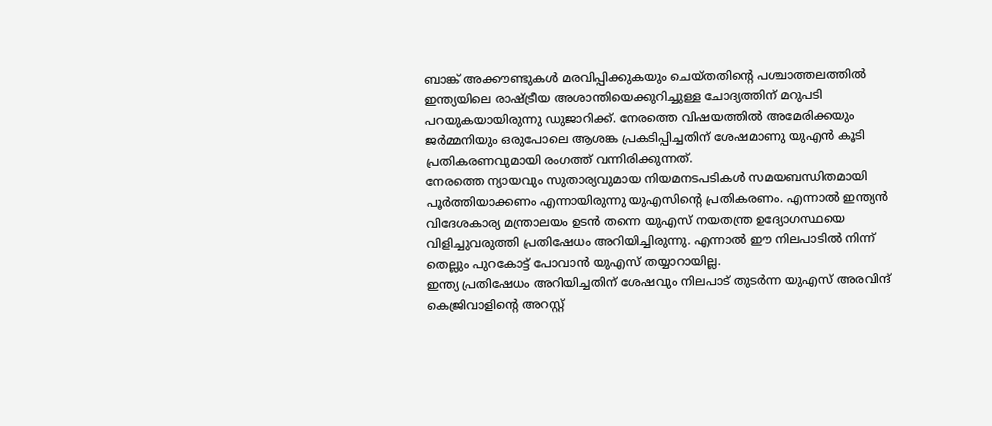ബാങ്ക് അക്കൗണ്ടുകൾ മരവിപ്പിക്കുകയും ചെയ്തതിന്റെ പശ്ചാത്തലത്തിൽ ഇന്ത്യയിലെ രാഷ്ട്രീയ അശാന്തിയെക്കുറിച്ചുള്ള ചോദ്യത്തിന് മറുപടി പറയുകയായിരുന്നു ഡുജാറിക്ക്. നേരത്തെ വിഷയത്തിൽ അമേരിക്കയും ജർമ്മനിയും ഒരുപോലെ ആശങ്ക പ്രകടിപ്പിച്ചതിന് ശേഷമാണു യുഎൻ കൂടി പ്രതികരണവുമായി രംഗത്ത് വന്നിരിക്കുന്നത്.
നേരത്തെ ന്യായവും സുതാര്യവുമായ നിയമനടപടികൾ സമയബന്ധിതമായി പൂർത്തിയാക്കണം എന്നായിരുന്നു യുഎസിന്റെ പ്രതികരണം. എന്നാൽ ഇന്ത്യൻ വിദേശകാര്യ മന്ത്രാലയം ഉടൻ തന്നെ യുഎസ് നയതന്ത്ര ഉദ്യോഗസ്ഥയെ വിളിച്ചുവരുത്തി പ്രതിഷേധം അറിയിച്ചിരുന്നു. എന്നാൽ ഈ നിലപാടിൽ നിന്ന് തെല്ലും പുറകോട്ട് പോവാൻ യുഎസ് തയ്യാറായില്ല.
ഇന്ത്യ പ്രതിഷേധം അറിയിച്ചതിന് ശേഷവും നിലപാട് തുടർന്ന യുഎസ് അരവിന്ദ് കെജ്രിവാളിന്റെ അറസ്റ്റ്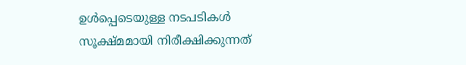ഉൾപ്പെടെയുള്ള നടപടികൾ സൂക്ഷ്മമായി നിരീക്ഷിക്കുന്നത്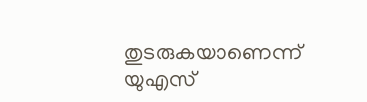തുടരുകയാണെന്ന് യുഎസ്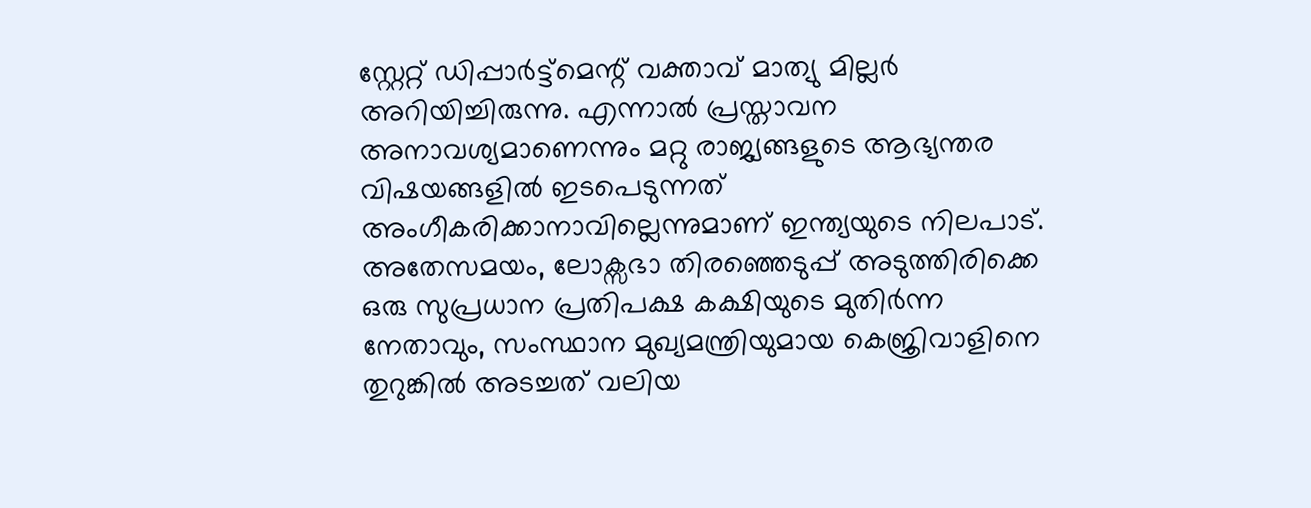സ്റ്റേറ്റ് ഡിപ്പാർട്ട്മെന്റ് വക്താവ് മാത്യു മില്ലർ അറിയിച്ചിരുന്നു. എന്നാൽ പ്രസ്താവന അനാവശ്യമാണെന്നും മറ്റു രാജ്യങ്ങളുടെ ആഭ്യന്തര വിഷയങ്ങളിൽ ഇടപെടുന്നത് അംഗീകരിക്കാനാവില്ലെന്നുമാണ് ഇന്ത്യയുടെ നിലപാട്.
അതേസമയം, ലോക്സഭാ തിരഞ്ഞെടുപ്പ് അടുത്തിരിക്കെ ഒരു സുപ്രധാന പ്രതിപക്ഷ കക്ഷിയുടെ മുതിർന്ന നേതാവും, സംസ്ഥാന മുഖ്യമന്ത്രിയുമായ കെജ്രിവാളിനെ തുറുങ്കിൽ അടച്ചത് വലിയ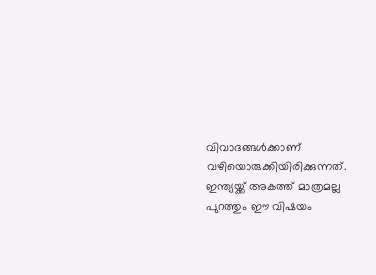വിവാദങ്ങൾക്കാണ് വഴിയൊരുക്കിയിരിക്കുന്നത്. ഇന്ത്യയ്ക്ക് അകത്ത് മാത്രമല്ല പുറത്തും ഈ വിഷയം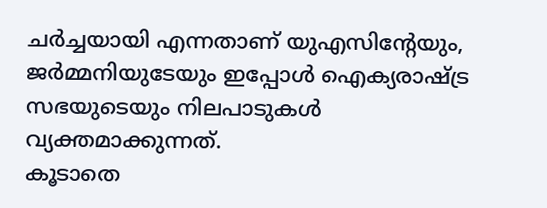ചർച്ചയായി എന്നതാണ് യുഎസിന്റേയും, ജർമ്മനിയുടേയും ഇപ്പോൾ ഐക്യരാഷ്ട്ര സഭയുടെയും നിലപാടുകൾ വ്യക്തമാക്കുന്നത്.
കൂടാതെ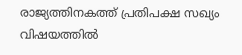രാജ്യത്തിനകത്ത് പ്രതിപക്ഷ സഖ്യം വിഷയത്തിൽ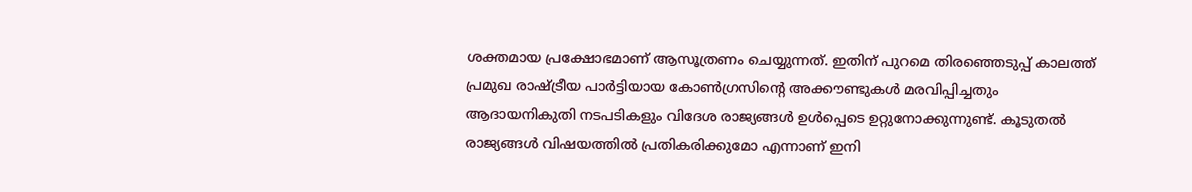ശക്തമായ പ്രക്ഷോഭമാണ് ആസൂത്രണം ചെയ്യുന്നത്. ഇതിന് പുറമെ തിരഞ്ഞെടുപ്പ് കാലത്ത് പ്രമുഖ രാഷ്ട്രീയ പാർട്ടിയായ കോൺഗ്രസിന്റെ അക്കൗണ്ടുകൾ മരവിപ്പിച്ചതും ആദായനികുതി നടപടികളും വിദേശ രാജ്യങ്ങൾ ഉൾപ്പെടെ ഉറ്റുനോക്കുന്നുണ്ട്. കൂടുതൽ രാജ്യങ്ങൾ വിഷയത്തിൽ പ്രതികരിക്കുമോ എന്നാണ് ഇനി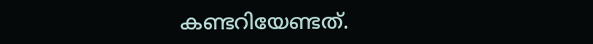കണ്ടറിയേണ്ടത്.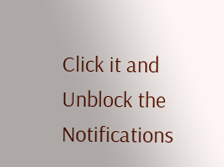Click it and Unblock the Notifications